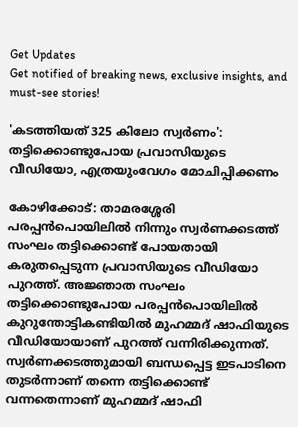Get Updates
Get notified of breaking news, exclusive insights, and must-see stories!

'കടത്തിയത് 325 കിലോ സ്വർണം': തട്ടിക്കൊണ്ടുപോയ പ്രവാസിയുടെ വീഡിയോ, എത്രയുംവേഗം മോചിപ്പിക്കണം

കോഴിക്കോട്: താമരശ്ശേരി പരപ്പന്‍പൊയിലില്‍ നിന്നും സ്വർണക്കടത്ത് സംഘം തട്ടിക്കൊണ്ട് പോയതായി കരുതപ്പെടുന്ന പ്രവാസിയുടെ വീഡിയോ പുറത്ത്. അജ്ഞാത സംഘം തട്ടിക്കൊണ്ടുപോയ പരപ്പന്‍പൊയിലില്‍ കുറുന്തോട്ടികണ്ടിയില്‍ മുഹമ്മദ് ഷാഫിയുടെ വീഡിയോയാണ് പുറത്ത് വന്നിരിക്കുന്നത്. സ്വർണക്കടത്തുമായി ബന്ധപ്പെട്ട ഇടപാടിനെ തുടർന്നാണ് തന്നെ തട്ടിക്കൊണ്ട് വന്നതെന്നാണ് മുഹമ്മദ് ഷാഫി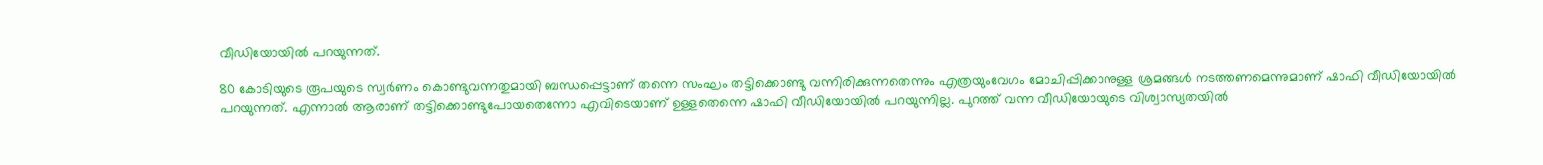വീഡിയോയില്‍ പറയുന്നത്.

80 കോടിയുടെ രൂപയുടെ സ്വർണം കൊണ്ടുവന്നതുമായി ബന്ധപ്പെട്ടാണ് തന്നെ സംഘം തട്ടിക്കൊണ്ടു വന്നിരിക്കുന്നതെന്നും എത്രയുംവേഗം മോചിപ്പിക്കാനുള്ള ശ്രമങ്ങള്‍ നടത്തണമെന്നുമാണ് ഷാഫി വീഡിയോയില്‍ പറയുന്നത്. എന്നാല്‍ ആരാണ് തട്ടിക്കൊണ്ടുപോയതെന്നോ എവിടെയാണ് ഉള്ളതെന്നെ ഷാഫി വീഡിയോയില്‍ പറയുന്നില്ല. പുറത്ത് വന്ന വീഡിയോയുടെ വിശ്വാസ്യതയില്‍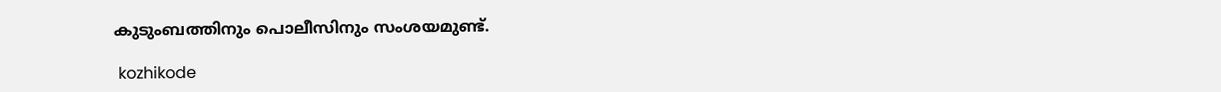കുടുംബത്തിനും പൊലീസിനും സംശയമുണ്ട്.

 kozhikode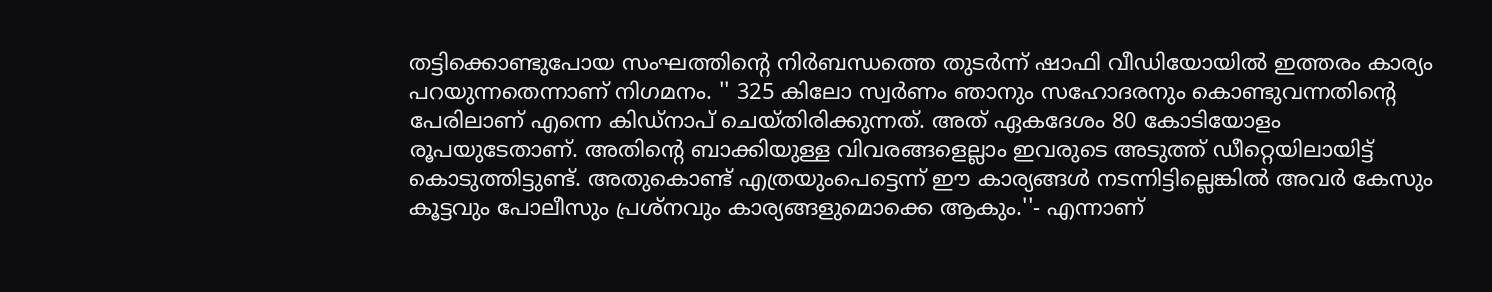തട്ടിക്കൊണ്ടുപോയ സംഘത്തിന്റെ നിർബന്ധത്തെ തുടർന്ന് ഷാഫി വീഡിയോയില്‍ ഇത്തരം കാര്യം പറയുന്നതെന്നാണ് നിഗമനം. '' 325 കിലോ സ്വര്‍ണം ഞാനും സഹോദരനും കൊണ്ടുവന്നതിന്റെ പേരിലാണ് എന്നെ കിഡ്‌നാപ് ചെയ്തിരിക്കുന്നത്. അത് ഏകദേശം 80 കോടിയോളം രൂപയുടേതാണ്. അതിന്റെ ബാക്കിയുള്ള വിവരങ്ങളെല്ലാം ഇവരുടെ അടുത്ത് ഡീറ്റെയിലായിട്ട് കൊടുത്തിട്ടുണ്ട്. അതുകൊണ്ട് എത്രയുംപെട്ടെന്ന് ഈ കാര്യങ്ങള്‍ നടന്നിട്ടില്ലെങ്കില്‍ അവര്‍ കേസും കൂട്ടവും പോലീസും പ്രശ്‌നവും കാര്യങ്ങളുമൊക്കെ ആകും.''- എന്നാണ്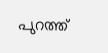പുറത്ത്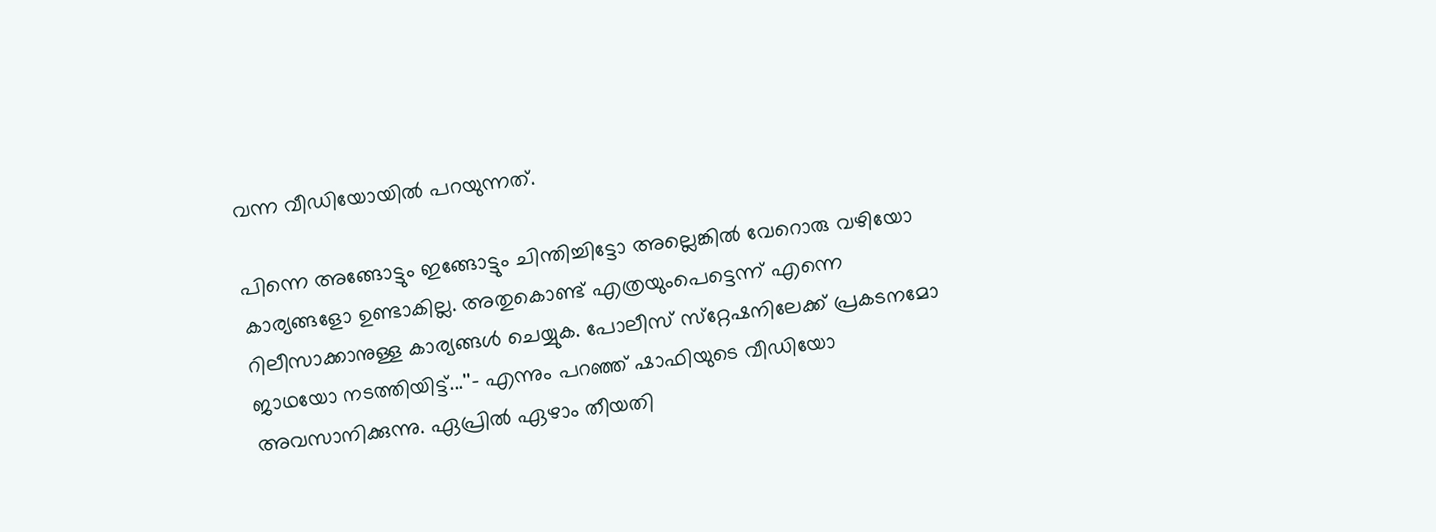വന്ന വീഡിയോയില്‍ പറയുന്നത്.

പിന്നെ അങ്ങോട്ടും ഇങ്ങോട്ടും ചിന്തിച്ചിട്ടോ അല്ലെങ്കില്‍ വേറൊരു വഴിയോ കാര്യങ്ങളോ ഉണ്ടാകില്ല. അതുകൊണ്ട് എത്രയുംപെട്ടെന്ന് എന്നെ റിലീസാക്കാനുള്ള കാര്യങ്ങള്‍ ചെയ്യുക. പോലീസ് സ്‌റ്റേഷനിലേക്ക് പ്രകടനമോ ജാഥയോ നടത്തിയിട്ട്...''- എന്നും പറഞ്ഞ് ഷാഫിയുടെ വീഡിയോ അവസാനിക്കുന്നു. ഏപ്രില്‍ ഏഴാം തീയതി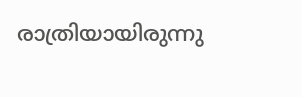രാത്രിയായിരുന്നു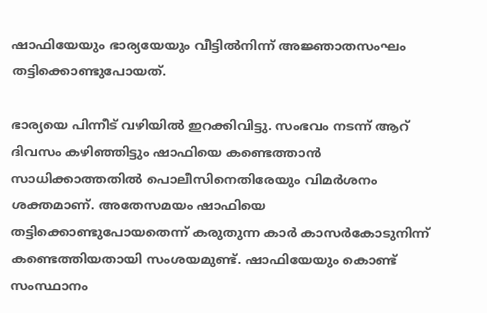ഷാഫിയേയും ഭാര്യയേയും വീട്ടില്‍നിന്ന് അജ്ഞാതസംഘം തട്ടിക്കൊണ്ടുപോയത്.

ഭാര്യയെ പിന്നീട് വഴിയില്‍ ഇറക്കിവിട്ടു. സംഭവം നടന്ന് ആറ് ദിവസം കഴിഞ്ഞിട്ടും ഷാഫിയെ കണ്ടെത്താന്‍ സാധിക്കാത്തതില്‍ പൊലീസിനെതിരേയും വിമർശനം ശക്തമാണ്. അതേസമയം ഷാഫിയെ തട്ടിക്കൊണ്ടുപോയതെന്ന് കരുതുന്ന കാര്‍ കാസര്‍കോടുനിന്ന് കണ്ടെത്തിയതായി സംശയമുണ്ട്. ഷാഫിയേയും കൊണ്ട് സംസ്ഥാനം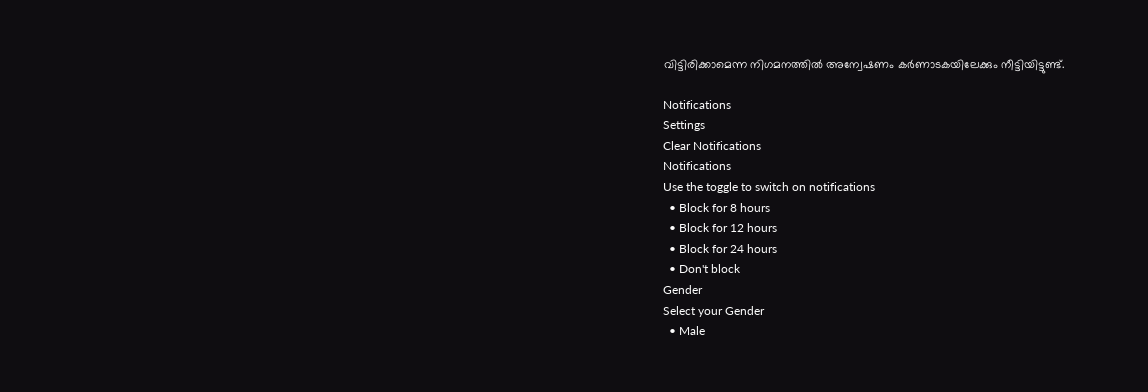വിട്ടിരിക്കാമെന്ന നിഗമനത്തില്‍ അന്വേഷണം കർണാടകയിലേക്കും നീട്ടിയിട്ടുണ്ട്.

Notifications
Settings
Clear Notifications
Notifications
Use the toggle to switch on notifications
  • Block for 8 hours
  • Block for 12 hours
  • Block for 24 hours
  • Don't block
Gender
Select your Gender
  • Male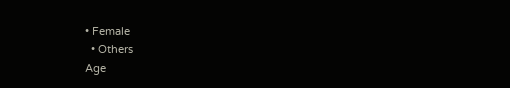• Female
  • Others
Age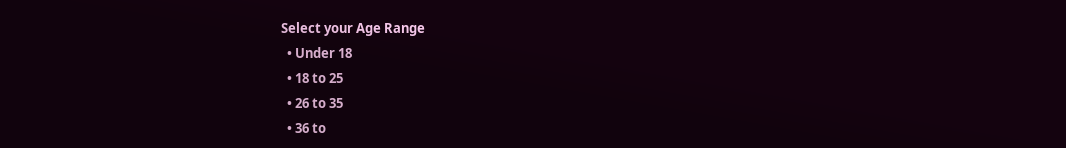Select your Age Range
  • Under 18
  • 18 to 25
  • 26 to 35
  • 36 to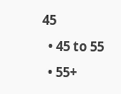45
  • 45 to 55
  • 55+